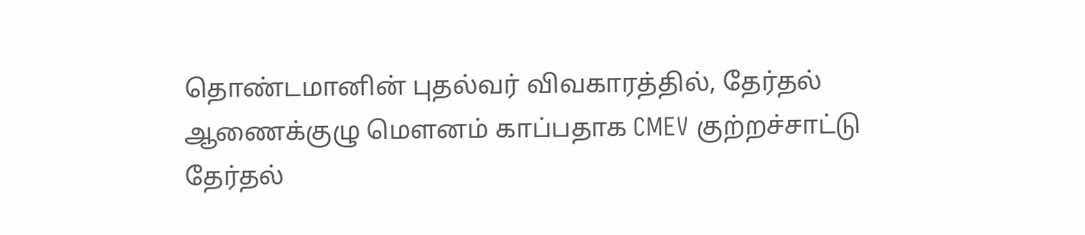தொண்டமானின் புதல்வர் விவகாரத்தில், தேர்தல் ஆணைக்குழு மௌனம் காப்பதாக CMEV குற்றச்சாட்டு
தேர்தல்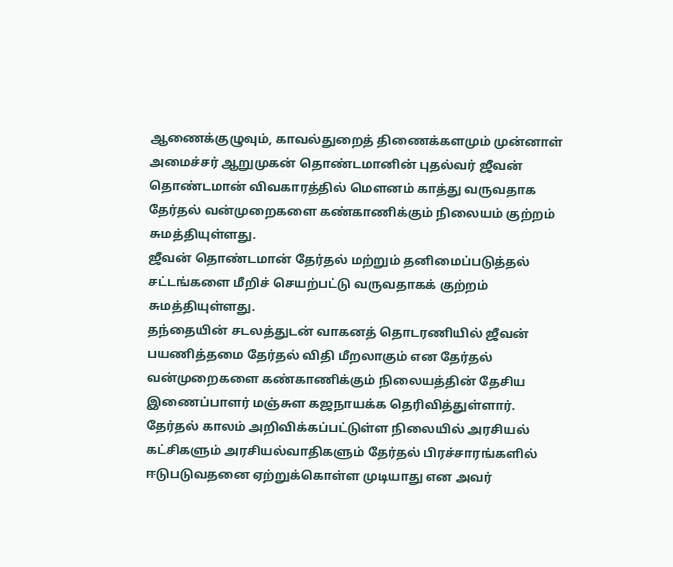ஆணைக்குழுவும், காவல்துறைத் திணைக்களமும் முன்னாள் அமைச்சர் ஆறுமுகன் தொண்டமானின் புதல்வர் ஜீவன் தொண்டமான் விவகாரத்தில் மௌனம் காத்து வருவதாக தேர்தல் வன்முறைகளை கண்காணிக்கும் நிலையம் குற்றம் சுமத்தியுள்ளது.
ஜீவன் தொண்டமான் தேர்தல் மற்றும் தனிமைப்படுத்தல் சட்டங்களை மீறிச் செயற்பட்டு வருவதாகக் குற்றம் சுமத்தியுள்ளது.
தந்தையின் சடலத்துடன் வாகனத் தொடரணியில் ஜீவன் பயணித்தமை தேர்தல் விதி மீறலாகும் என தேர்தல் வன்முறைகளை கண்காணிக்கும் நிலையத்தின் தேசிய இணைப்பாளர் மஞ்சுள கஜநாயக்க தெரிவித்துள்ளார்.
தேர்தல் காலம் அறிவிக்கப்பட்டுள்ள நிலையில் அரசியல் கட்சிகளும் அரசியல்வாதிகளும் தேர்தல் பிரச்சாரங்களில் ஈடுபடுவதனை ஏற்றுக்கொள்ள முடியாது என அவர்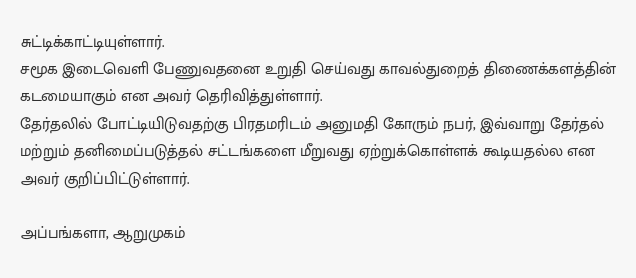சுட்டிக்காட்டியுள்ளார்.
சமூக இடைவெளி பேணுவதனை உறுதி செய்வது காவல்துறைத் திணைக்களத்தின் கடமையாகும் என அவர் தெரிவித்துள்ளார்.
தேர்தலில் போட்டியிடுவதற்கு பிரதமரிடம் அனுமதி கோரும் நபர், இவ்வாறு தேர்தல் மற்றும் தனிமைப்படுத்தல் சட்டங்களை மீறுவது ஏற்றுக்கொள்ளக் கூடியதல்ல என அவர் குறிப்பிட்டுள்ளார்.

அப்பங்களா, ஆறுமுகம்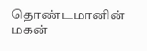தொண்டமானின் மகன்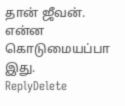தான் ஜீவன். என்ன கொடுமையப்பா இது.
ReplyDelete